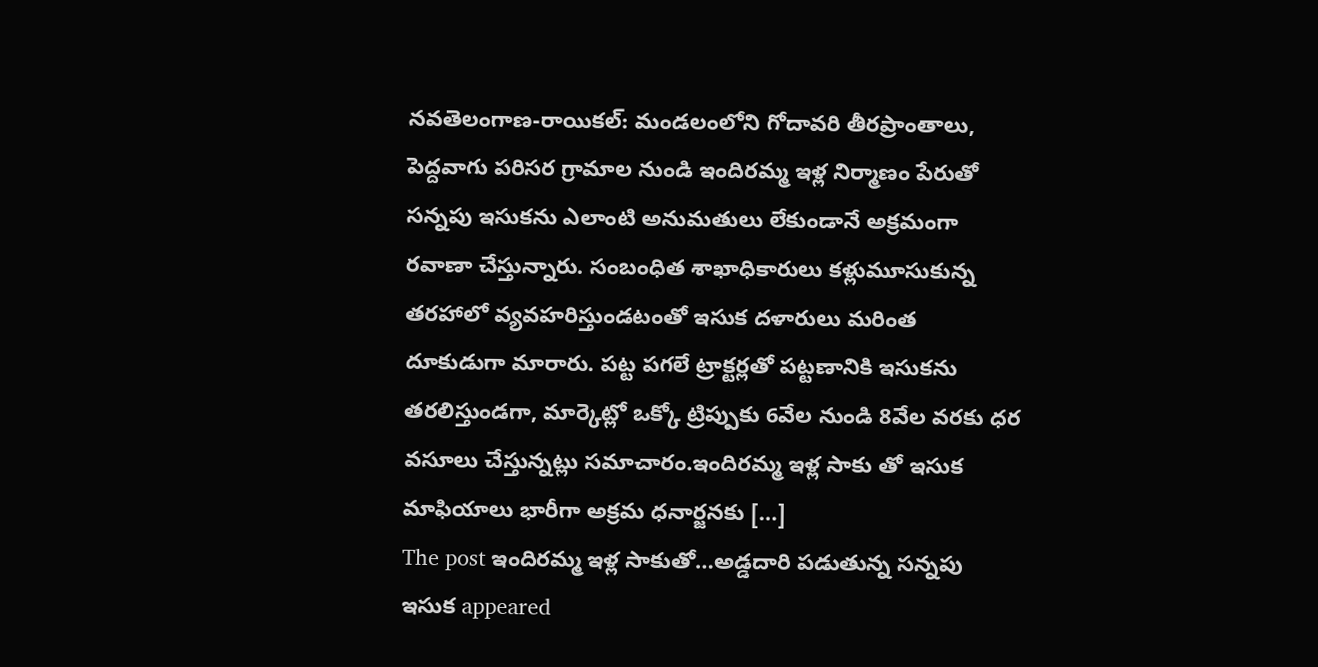నవతెలంగాణ-రాయికల్: మండలంలోని గోదావరి తీరప్రాంతాలు, పెద్దవాగు పరిసర గ్రామాల నుండి ఇందిరమ్మ ఇళ్ల నిర్మాణం పేరుతో సన్నపు ఇసుకను ఎలాంటి అనుమతులు లేకుండానే అక్రమంగా రవాణా చేస్తున్నారు. సంబంధిత శాఖాధికారులు కళ్లుమూసుకున్న తరహాలో వ్యవహరిస్తుండటంతో ఇసుక దళారులు మరింత దూకుడుగా మారారు. పట్ట పగలే ట్రాక్టర్లతో పట్టణానికి ఇసుకను తరలిస్తుండగా, మార్కెట్లో ఒక్కో ట్రిప్పుకు 6వేల నుండి 8వేల వరకు ధర వసూలు చేస్తున్నట్లు సమాచారం.ఇందిరమ్మ ఇళ్ల సాకు తో ఇసుక మాఫియాలు భారీగా అక్రమ ధనార్జనకు […]
The post ఇందిరమ్మ ఇళ్ల సాకుతో…అడ్డదారి పడుతున్న సన్నపు ఇసుక appeared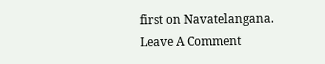first on Navatelangana.
Leave A Comment